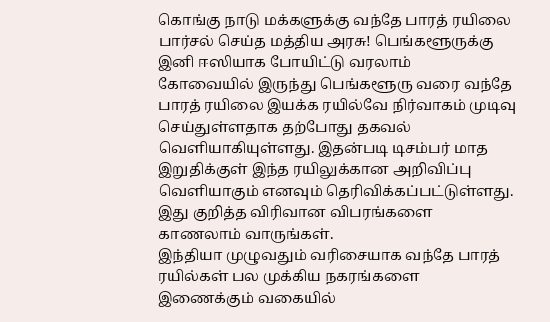கொங்கு நாடு மக்களுக்கு வந்தே பாரத் ரயிலை பார்சல் செய்த மத்திய அரசு! பெங்களூருக்கு இனி ஈஸியாக போயிட்டு வரலாம்
கோவையில் இருந்து பெங்களூரு வரை வந்தே பாரத் ரயிலை இயக்க ரயில்வே நிர்வாகம் முடிவு செய்துள்ளதாக தற்போது தகவல் வெளியாகியுள்ளது. இதன்படி டிசம்பர் மாத இறுதிக்குள் இந்த ரயிலுக்கான அறிவிப்பு வெளியாகும் எனவும் தெரிவிக்கப்பட்டுள்ளது. இது குறித்த விரிவான விபரங்களை காணலாம் வாருங்கள்.
இந்தியா முழுவதும் வரிசையாக வந்தே பாரத் ரயில்கள் பல முக்கிய நகரங்களை இணைக்கும் வகையில்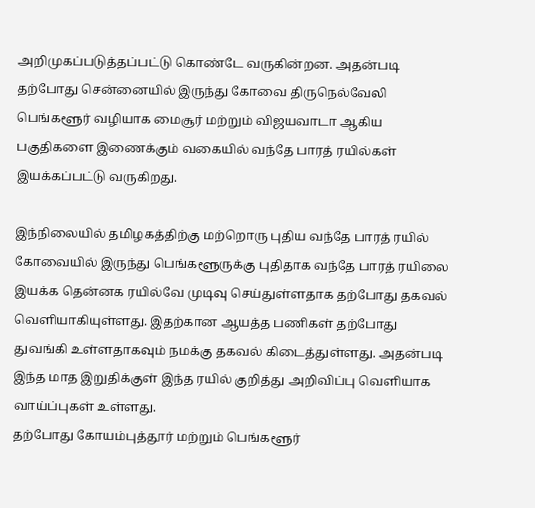அறிமுகப்படுத்தப்பட்டு கொண்டே வருகின்றன. அதன்படி தற்போது சென்னையில் இருந்து கோவை திருநெல்வேலி பெங்களூர் வழியாக மைசூர் மற்றும் விஜயவாடா ஆகிய பகுதிகளை இணைக்கும் வகையில் வந்தே பாரத் ரயில்கள் இயக்கப்பட்டு வருகிறது.

இந்நிலையில் தமிழகத்திற்கு மற்றொரு புதிய வந்தே பாரத் ரயில் கோவையில் இருந்து பெங்களூருக்கு புதிதாக வந்தே பாரத் ரயிலை இயக்க தென்னக ரயில்வே முடிவு செய்துள்ளதாக தற்போது தகவல் வெளியாகியுள்ளது. இதற்கான ஆயத்த பணிகள் தற்போது துவங்கி உள்ளதாகவும் நமக்கு தகவல் கிடைத்துள்ளது. அதன்படி இந்த மாத இறுதிக்குள் இந்த ரயில் குறித்து அறிவிப்பு வெளியாக வாய்ப்புகள் உள்ளது.
தற்போது கோயம்புத்தூர் மற்றும் பெங்களூர்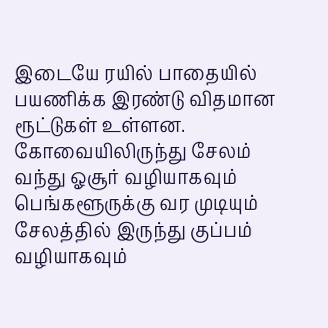இடையே ரயில் பாதையில் பயணிக்க இரண்டு விதமான ரூட்டுகள் உள்ளன. கோவையிலிருந்து சேலம் வந்து ஓசூர் வழியாகவும் பெங்களூருக்கு வர முடியும் சேலத்தில் இருந்து குப்பம் வழியாகவும்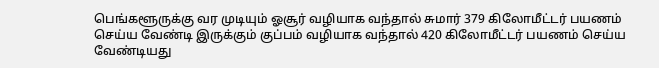பெங்களூருக்கு வர முடியும் ஓசூர் வழியாக வந்தால் சுமார் 379 கிலோமீட்டர் பயணம் செய்ய வேண்டி இருக்கும் குப்பம் வழியாக வந்தால் 420 கிலோமீட்டர் பயணம் செய்ய வேண்டியது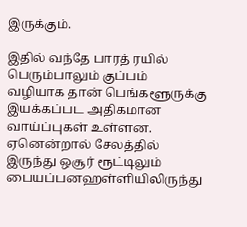இருக்கும்.

இதில் வந்தே பாரத் ரயில் பெரும்பாலும் குப்பம் வழியாக தான் பெங்களூருக்கு இயக்கப்பட அதிகமான வாய்ப்புகள் உள்ளன. ஏனென்றால் சேலத்தில் இருந்து ஒசூர் ரூட்டிலும் பையப்பனஹள்ளியிலிருந்து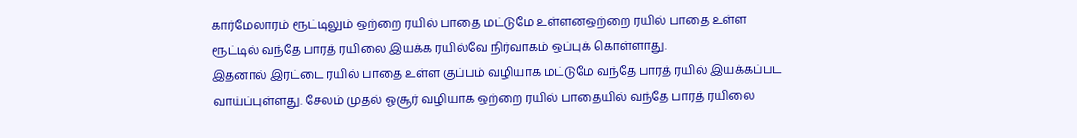கார்மேலாரம் ரூட்டிலும் ஒற்றை ரயில் பாதை மட்டுமே உள்ளனஒற்றை ரயில் பாதை உள்ள ரூட்டில் வந்தே பாரத் ரயிலை இயக்க ரயில்வே நிர்வாகம் ஒப்புக் கொள்ளாது.
இதனால் இரட்டை ரயில் பாதை உள்ள குப்பம் வழியாக மட்டுமே வந்தே பாரத் ரயில் இயக்கப்பட வாய்ப்புள்ளது. சேலம் முதல் ஓசூர் வழியாக ஒற்றை ரயில் பாதையில் வந்தே பாரத் ரயிலை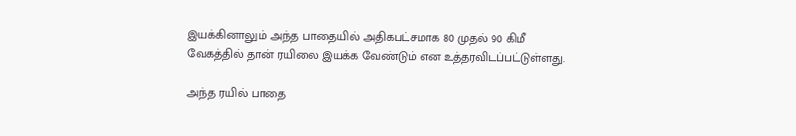இயக்கினாலும் அந்த பாதையில் அதிகபட்சமாக 80 முதல் 90 கிமீ வேகத்தில் தான் ரயிலை இயக்க வேண்டும் என உத்தரவிடப்பட்டுள்ளது.

அந்த ரயில் பாதை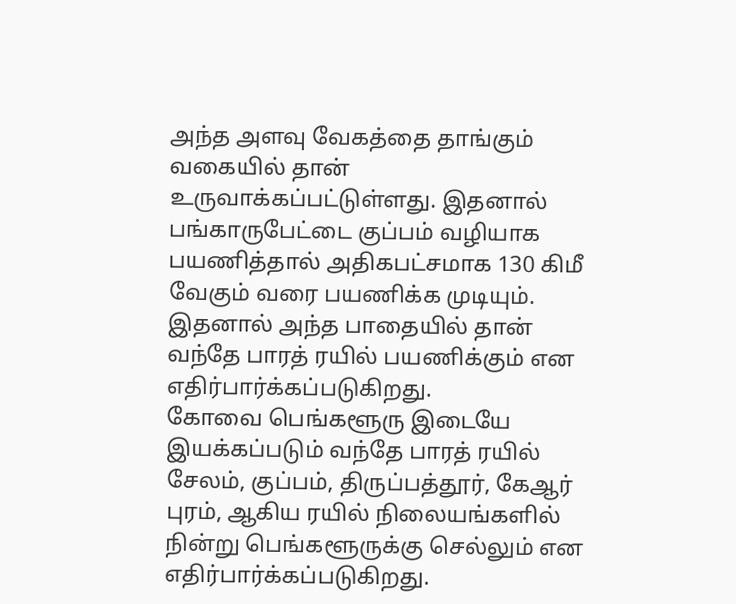அந்த அளவு வேகத்தை தாங்கும் வகையில் தான் உருவாக்கப்பட்டுள்ளது. இதனால் பங்காருபேட்டை குப்பம் வழியாக பயணித்தால் அதிகபட்சமாக 130 கிமீ வேகும் வரை பயணிக்க முடியும். இதனால் அந்த பாதையில் தான் வந்தே பாரத் ரயில் பயணிக்கும் என எதிர்பார்க்கப்படுகிறது.
கோவை பெங்களூரு இடையே இயக்கப்படும் வந்தே பாரத் ரயில் சேலம், குப்பம், திருப்பத்தூர், கேஆர் புரம், ஆகிய ரயில் நிலையங்களில் நின்று பெங்களூருக்கு செல்லும் என எதிர்பார்க்கப்படுகிறது.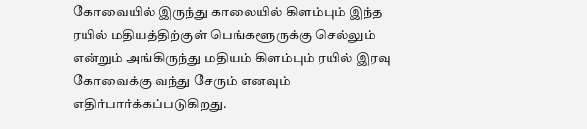கோவையில் இருந்து காலையில் கிளம்பும் இந்த ரயில் மதியத்திற்குள் பெங்களூருக்கு செல்லும் என்றும் அங்கிருந்து மதியம் கிளம்பும் ரயில் இரவு கோவைக்கு வந்து சேரும் எனவும் எதிர்பார்க்கப்படுகிறது.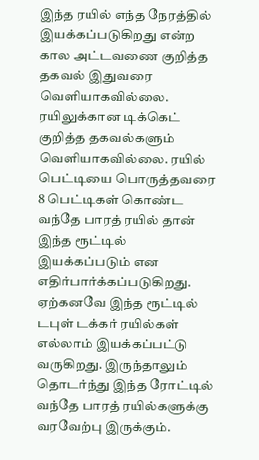இந்த ரயில் எந்த நேரத்தில் இயக்கப்படுகிறது என்ற கால அட்டவணை குறித்த தகவல் இதுவரை வெளியாகவில்லை. ரயிலுக்கான டிக்கெட் குறித்த தகவல்களும் வெளியாகவில்லை. ரயில் பெட்டியை பொருத்தவரை 8 பெட்டிகள் கொண்ட வந்தே பாரத் ரயில் தான் இந்த ரூட்டில் இயக்கப்படும் என எதிர்பார்க்கப்படுகிறது. ஏற்கனவே இந்த ரூட்டில் டபுள் டக்கர் ரயில்கள் எல்லாம் இயக்கப்பட்டு வருகிறது. இருந்தாலும் தொடர்ந்து இந்த ரோட்டில் வந்தே பாரத் ரயில்களுக்கு வரவேற்பு இருக்கும்.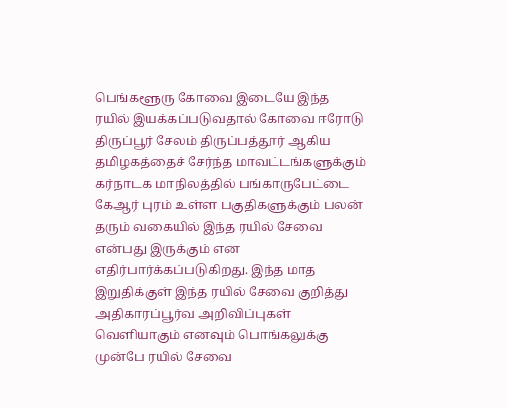பெங்களூரு கோவை இடையே இந்த ரயில் இயக்கப்படுவதால் கோவை ஈரோடு திருப்பூர் சேலம் திருப்பத்தூர் ஆகிய தமிழகத்தைச் சேர்ந்த மாவட்டங்களுக்கும் கர்நாடக மாநிலத்தில் பங்காருபேட்டை கேஆர் புரம் உள்ள பகுதிகளுக்கும் பலன் தரும் வகையில் இந்த ரயில் சேவை என்பது இருக்கும் என எதிர்பார்க்கப்படுகிறது. இந்த மாத இறுதிக்குள் இந்த ரயில் சேவை குறித்து அதிகாரப்பூர்வ அறிவிப்புகள் வெளியாகும் எனவும் பொங்கலுக்கு முன்பே ரயில் சேவை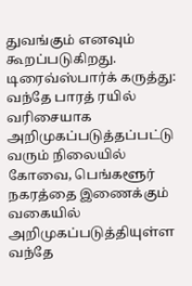துவங்கும் எனவும் கூறப்படுகிறது.
டிரைவ்ஸ்பார்க் கருத்து: வந்தே பாரத் ரயில் வரிசையாக அறிமுகப்படுத்தப்பட்டு வரும் நிலையில் கோவை, பெங்களூர் நகரத்தை இணைக்கும் வகையில் அறிமுகப்படுத்தியுள்ள வந்தே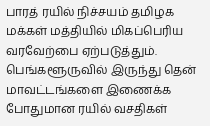பாரத் ரயில் நிச்சயம் தமிழக மக்கள் மத்தியில் மிகப்பெரிய வரவேற்பை ஏற்படுத்தும். பெங்களூருவில் இருந்து தென் மாவட்டங்களை இணைக்க போதுமான ரயில் வசதிகள்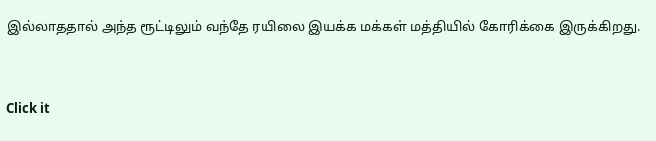இல்லாததால் அந்த ரூட்டிலும் வந்தே ரயிலை இயக்க மக்கள் மத்தியில் கோரிக்கை இருக்கிறது.


Click it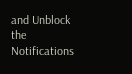and Unblock the Notifications